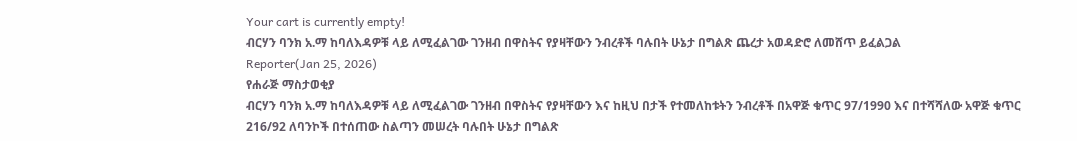Your cart is currently empty!
ብርሃን ባንክ አ.ማ ከባለእዳዎቹ ላይ ለሚፈልገው ገንዘብ በዋስትና የያዛቸውን ንብረቶች ባሉበት ሁኔታ በግልጽ ጨረታ አወዳድሮ ለመሸጥ ይፈልጋል
Reporter(Jan 25, 2026)
የሐራጅ ማስታወቂያ
ብርሃን ባንክ አ.ማ ከባለእዳዎቹ ላይ ለሚፈልገው ገንዘብ በዋስትና የያዛቸውን እና ከዚህ በታች የተመለከቱትን ንብረቶች በአዋጅ ቁጥር 97/1990 እና በተሻሻለው አዋጅ ቁጥር 216/92 ለባንኮች በተሰጠው ስልጣን መሠረት ባሉበት ሁኔታ በግልጽ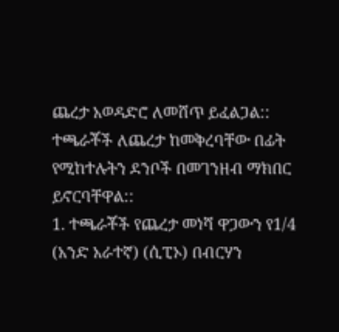ጨረታ አወዳድሮ ለመሸጥ ይፈልጋል::
ተጫራቾች ለጨረታ ከመቅረባቸው በፊት የሚከተሉትን ደንቦች በመገንዘብ ማክበር ይኖርባቸዋል::
1. ተጫራቾች የጨረታ መነሻ ዋጋውን የ1/4 (አንድ አራተኛ) (ሲፒኦ) በብርሃን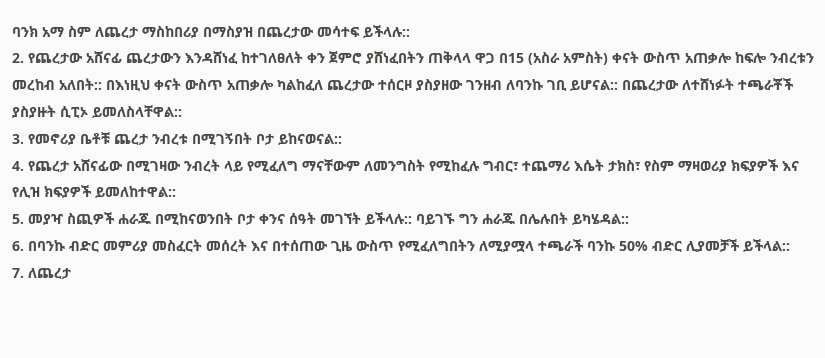ባንክ አማ ስም ለጨረታ ማስከበሪያ በማስያዝ በጨረታው መሳተፍ ይችላሉ::
2. የጨረታው አሸናፊ ጨረታውን እንዳሸነፈ ከተገለፀለት ቀን ጀምሮ ያሸነፈበትን ጠቅላላ ዋጋ በ15 (አስራ አምስት) ቀናት ውስጥ አጠቃሎ ከፍሎ ንብረቱን መረከብ አለበት:: በእነዚህ ቀናት ውስጥ አጠቃሎ ካልከፈለ ጨረታው ተሰርዞ ያስያዘው ገንዘብ ለባንኩ ገቢ ይሆናል:: በጨረታው ለተሸነፉት ተጫራቾች ያስያዙት ሲፒኦ ይመለስላቸዋል::
3. የመኖሪያ ቤቶቹ ጨረታ ንብረቱ በሚገኝበት ቦታ ይከናወናል::
4. የጨረታ አሸናፊው በሚገዛው ንብረት ላይ የሚፈለግ ማናቸውም ለመንግስት የሚከፈሉ ግብር፣ ተጨማሪ እሴት ታክስ፣ የስም ማዛወሪያ ክፍያዎች እና የሊዝ ክፍያዎች ይመለከተዋል::
5. መያዣ ስጪዎች ሐራጁ በሚከናወንበት ቦታ ቀንና ሰዓት መገኘት ይችላሉ:: ባይገኙ ግን ሐራጁ በሌሉበት ይካሄዳል::
6. በባንኩ ብድር መምሪያ መስፈርት መሰረት እና በተሰጠው ጊዜ ውስጥ የሚፈለግበትን ለሚያሟላ ተጫራች ባንኩ 50% ብድር ሊያመቻች ይችላል::
7. ለጨረታ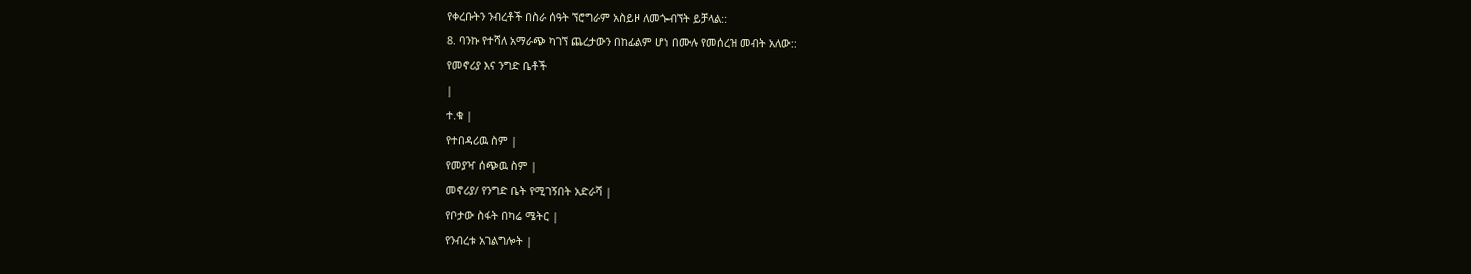የቀረቡትን ንብረቶች በስራ ሰዓት ኘሮግራም አስይዞ ለመጐብኘት ይቻላል::
8. ባንኩ የተሻለ አማራጭ ካገኘ ጨረታውን በከፊልም ሆነ በሙሉ የመሰረዝ መብት አለው::
የመኖሪያ እና ንግድ ቤቶች
|
ተ.ቁ |
የተበዳሪዉ ስም |
የመያዣ ሰጭዉ ስም |
መኖሪያ/ የንግድ ቤት የሚገኝበት አድራሻ |
የቦታው ስፋት በካሬ ሜትር |
የንብረቱ አገልግሎት |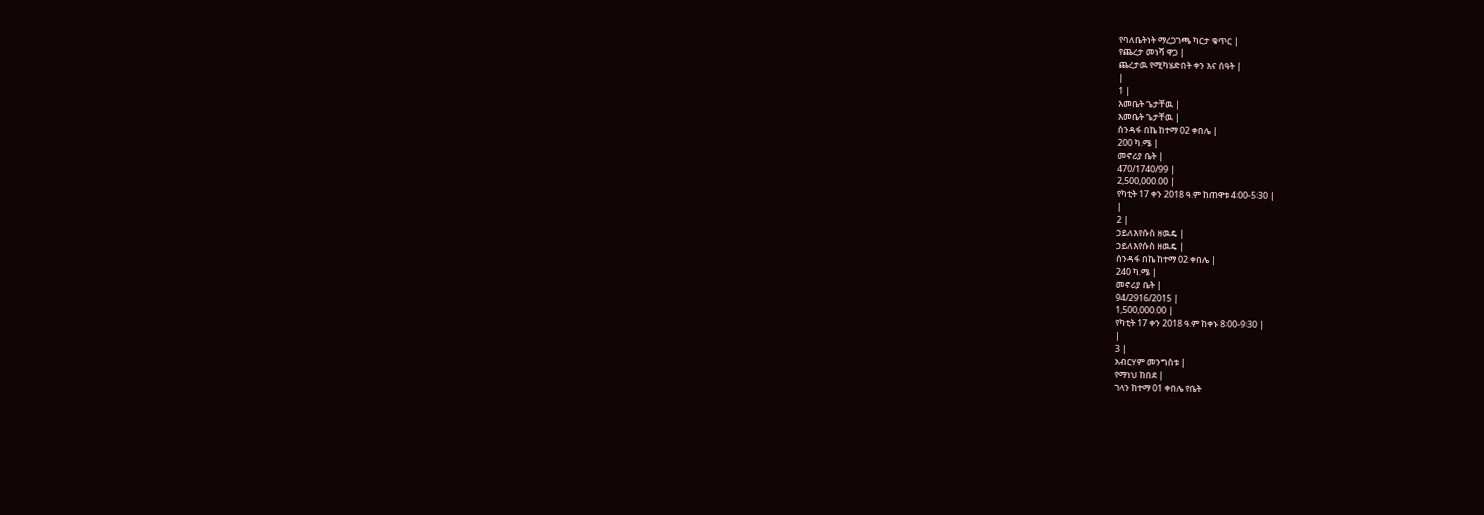የባለቤትነት ማረጋገጫ ካርታ ቁጥር |
የጨረታ መነሻ ዋጋ |
ጨረታዉ የሚካሄድበት ቀን እና ሰዓት |
|
1 |
እመቤት ጌታቸዉ |
እመቤት ጌታቸዉ |
ሰንዳፋ በኬ ከተማ 02 ቀበሌ |
200 ካ.ሜ |
መኖሪያ ቤት |
470/1740/99 |
2,500,000.00 |
የካቲት 17 ቀን 2018 ዓ.ም ከጠዋቱ 4፡00-5፡30 |
|
2 |
ኃይለእየሱስ ዘዉዴ |
ኃይለእየሱስ ዘዉዴ |
ሰንዳፋ በኬ ከተማ 02 ቀበሌ |
240 ካ.ሜ |
መኖሪያ ቤት |
94/2916/2015 |
1,500,000.00 |
የካቲት 17 ቀን 2018 ዓ.ም ከቀኑ 8፡00-9፡30 |
|
3 |
አብርሃም መንግስቱ |
የማነህ ከበደ |
ገላን ከተማ 01 ቀበሌ የቤት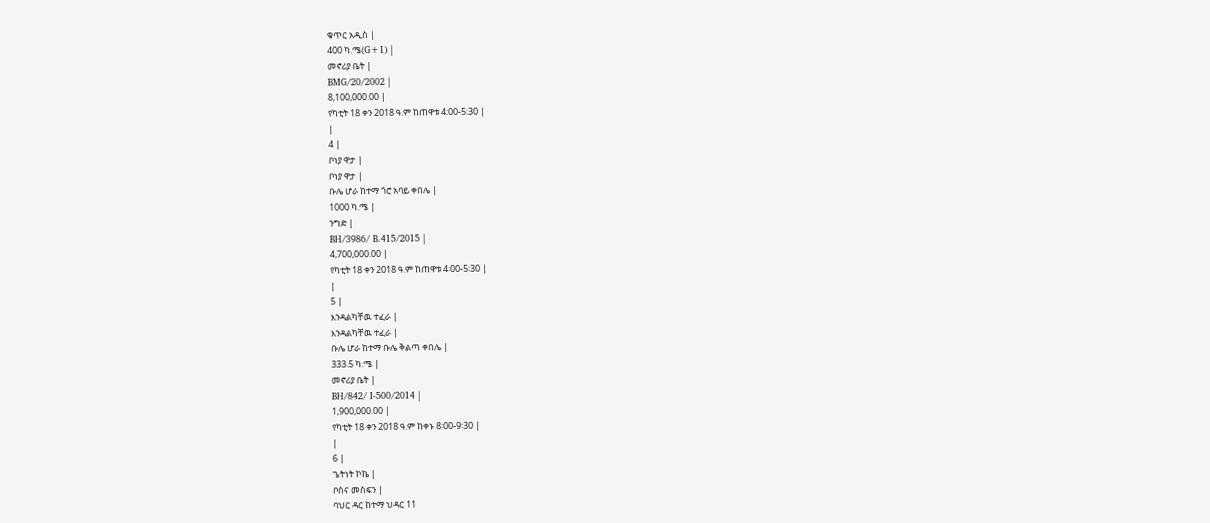ቁጥር አዲስ |
400 ካ.ሜ(G+1) |
መኖሪያ ቤት |
BMG/20/2002 |
8,100,000.00 |
የካቲት 18 ቀን 2018 ዓ.ም ከጠዋቱ 4:00-5:30 |
|
4 |
ቦነያ ዋታ |
ቦነያ ዋታ |
ቡሌ ሆራ ከተማ ጎሮ አባይ ቀበሌ |
1000 ካ.ሜ |
ንግድ |
BH/3986/ B.415/2015 |
4,700,000.00 |
የካቲት 18 ቀን 2018 ዓ.ም ከጠዋቱ 4፡00-5፡30 |
|
5 |
እንዳልካቸዉ ተፈራ |
እንዳልካቸዉ ተፈራ |
ቡሌ ሆራ ከተማ ቡሌ ቅልጣ ቀበሌ |
333.5 ካ.ሜ |
መኖሪያ ቤት |
BH/842/ I-500/2014 |
1,900,000.00 |
የካቲት 18 ቀን 2018 ዓ.ም ከቀኑ 8፡00-9፡30 |
|
6 |
ጌትነት ኮኬ |
ቦሰና መስፍን |
ባህር ዳር ከተማ ህዳር 11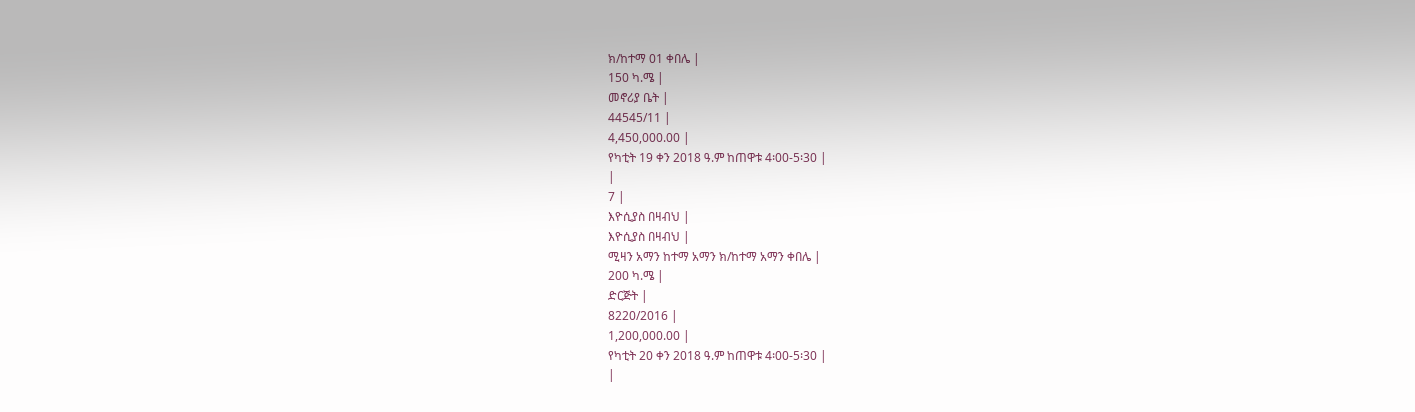ክ/ከተማ 01 ቀበሌ |
150 ካ.ሜ |
መኖሪያ ቤት |
44545/11 |
4,450,000.00 |
የካቲት 19 ቀን 2018 ዓ.ም ከጠዋቱ 4፡00-5፡30 |
|
7 |
እዮሲያስ በዛብህ |
እዮሲያስ በዛብህ |
ሚዛን አማን ከተማ አማን ክ/ከተማ አማን ቀበሌ |
200 ካ.ሜ |
ድርጅት |
8220/2016 |
1,200,000.00 |
የካቲት 20 ቀን 2018 ዓ.ም ከጠዋቱ 4፡00-5፡30 |
|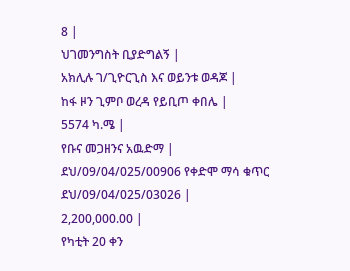8 |
ህገመንግስት ቢያድግልኝ |
አክሊሉ ገ/ጊዮርጊስ እና ወይንቱ ወዳጆ |
ከፋ ዞን ጊምቦ ወረዳ የይቢጦ ቀበሌ |
5574 ካ.ሜ |
የቡና መጋዘንና አዉድማ |
ደህ/09/04/025/00906 የቀድሞ ማሳ ቁጥር ደህ/09/04/025/03026 |
2,200,000.00 |
የካቲት 20 ቀን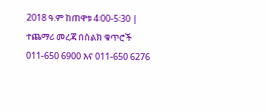2018 ዓ.ም ከጠዋቱ 4፡00-5፡30 |
ተጨማሪ መረጃ በስልክ ቁጥሮች 011-650 6900 እና 011-650 6276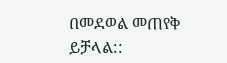በመደወል መጠየቅ ይቻላል::